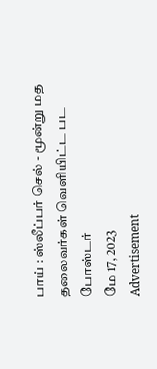பாய் : ஸ்லீப்பர் செல் - மூன்று மத தலைவர்கள் வெளியிட்ட பட போஸ்டர்
மே 17, 2023
Advertisement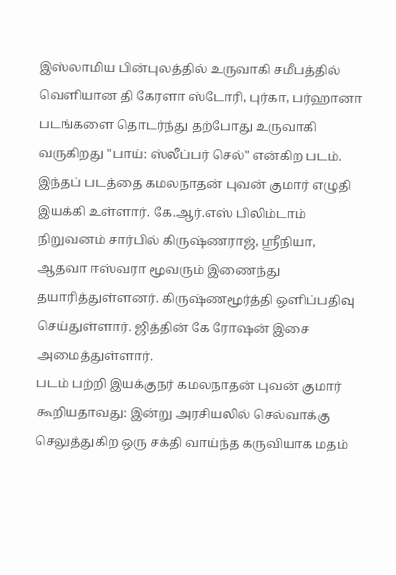இஸ்லாமிய பின்புலத்தில் உருவாகி சமீபத்தில் வெளியான தி கேரளா ஸ்டோரி, புர்கா, பர்ஹானா படங்களை தொடர்ந்து தற்போது உருவாகி வருகிறது "பாய்: ஸ்லீப்பர் செல்" என்கிற படம். இந்தப் படத்தை கமலநாதன் புவன் குமார் எழுதி இயக்கி உள்ளார். கே.ஆர்.எஸ் பிலிம்டாம் நிறுவனம் சார்பில் கிருஷ்ணராஜ், ஸ்ரீநியா, ஆதவா ஈஸ்வரா மூவரும் இணைந்து தயாரித்துள்ளனர். கிருஷ்ணமூர்த்தி ஒளிப்பதிவு செய்துள்ளார். ஜித்தின் கே ரோஷன் இசை அமைத்துள்ளார்.
படம் பற்றி இயக்குநர் கமலநாதன் புவன் குமார் கூறியதாவது: இன்று அரசியலில் செல்வாக்கு செலுத்துகிற ஒரு சக்தி வாய்ந்த கருவியாக மதம்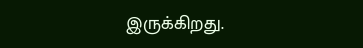இருக்கிறது.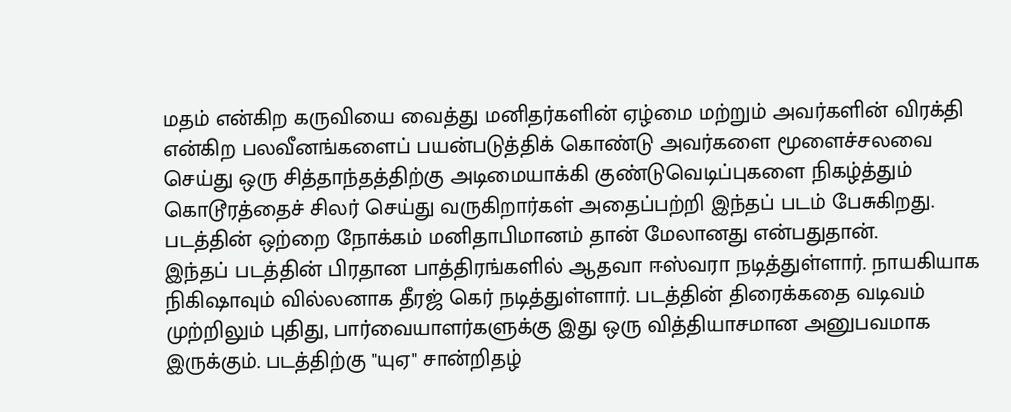மதம் என்கிற கருவியை வைத்து மனிதர்களின் ஏழ்மை மற்றும் அவர்களின் விரக்தி என்கிற பலவீனங்களைப் பயன்படுத்திக் கொண்டு அவர்களை மூளைச்சலவை செய்து ஒரு சித்தாந்தத்திற்கு அடிமையாக்கி குண்டுவெடிப்புகளை நிகழ்த்தும் கொடூரத்தைச் சிலர் செய்து வருகிறார்கள் அதைப்பற்றி இந்தப் படம் பேசுகிறது. படத்தின் ஒற்றை நோக்கம் மனிதாபிமானம் தான் மேலானது என்பதுதான்.
இந்தப் படத்தின் பிரதான பாத்திரங்களில் ஆதவா ஈஸ்வரா நடித்துள்ளார். நாயகியாக நிகிஷாவும் வில்லனாக தீரஜ் கெர் நடித்துள்ளார். படத்தின் திரைக்கதை வடிவம் முற்றிலும் புதிது, பார்வையாளர்களுக்கு இது ஒரு வித்தியாசமான அனுபவமாக இருக்கும். படத்திற்கு "யுஏ" சான்றிதழ்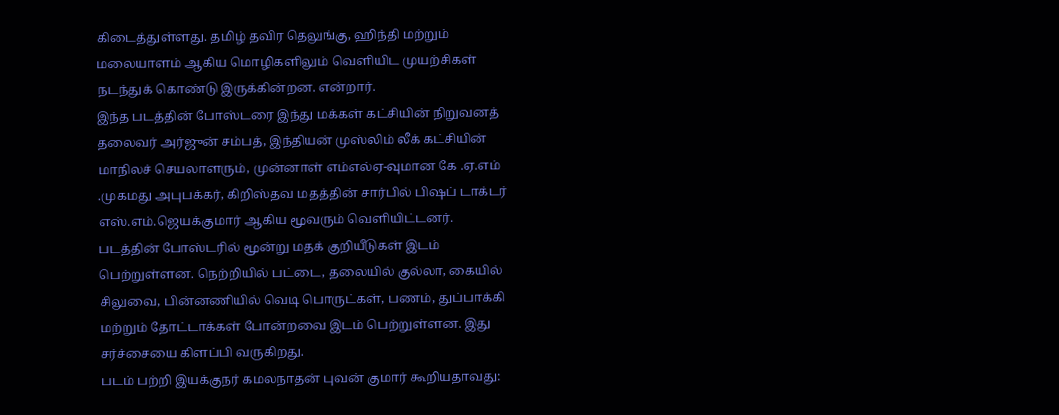கிடைத்துள்ளது. தமிழ் தவிர தெலுங்கு, ஹிந்தி மற்றும் மலையாளம் ஆகிய மொழிகளிலும் வெளியிட முயற்சிகள் நடந்துக் கொண்டு இருக்கின்றன. என்றார்.
இந்த படத்தின் போஸ்டரை இந்து மக்கள் கட்சியின் நிறுவனத் தலைவர் அர்ஜுன் சம்பத், இந்தியன் முஸ்லிம் லீக் கட்சியின் மாநிலச் செயலாளரும், முன்னாள் எம்எல்ஏ-வுமான கே .ஏ.எம் .முகமது அபுபக்கர், கிறிஸ்தவ மதத்தின் சார்பில் பிஷப் டாக்டர் எஸ்.எம்.ஜெயக்குமார் ஆகிய மூவரும் வெளியிட்டனர்.
படத்தின் போஸ்டரில் மூன்று மதக் குறியீடுகள் இடம் பெற்றுள்ளன. நெற்றியில் பட்டை, தலையில் குல்லா, கையில் சிலுவை, பின்னணியில் வெடி பொருட்கள், பணம், துப்பாக்கி மற்றும் தோட்டாக்கள் போன்றவை இடம் பெற்றுள்ளன. இது சர்ச்சையை கிளப்பி வருகிறது.
படம் பற்றி இயக்குநர் கமலநாதன் புவன் குமார் கூறியதாவது: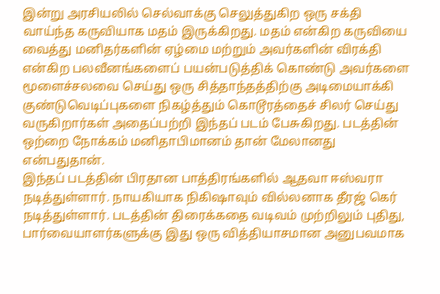இன்று அரசியலில் செல்வாக்கு செலுத்துகிற ஒரு சக்தி வாய்ந்த கருவியாக மதம் இருக்கிறது. மதம் என்கிற கருவியை வைத்து மனிதர்களின் ஏழ்மை மற்றும் அவர்களின் விரக்தி என்கிற பலவீனங்களைப் பயன்படுத்திக் கொண்டு அவர்களை மூளைச்சலவை செய்து ஒரு சித்தாந்தத்திற்கு அடிமையாக்கி குண்டுவெடிப்புகளை நிகழ்த்தும் கொடூரத்தைச் சிலர் செய்து வருகிறார்கள் அதைப்பற்றி இந்தப் படம் பேசுகிறது. படத்தின் ஒற்றை நோக்கம் மனிதாபிமானம் தான் மேலானது என்பதுதான்.
இந்தப் படத்தின் பிரதான பாத்திரங்களில் ஆதவா ஈஸ்வரா நடித்துள்ளார். நாயகியாக நிகிஷாவும் வில்லனாக தீரஜ் கெர் நடித்துள்ளார். படத்தின் திரைக்கதை வடிவம் முற்றிலும் புதிது, பார்வையாளர்களுக்கு இது ஒரு வித்தியாசமான அனுபவமாக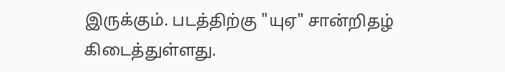இருக்கும். படத்திற்கு "யுஏ" சான்றிதழ் கிடைத்துள்ளது.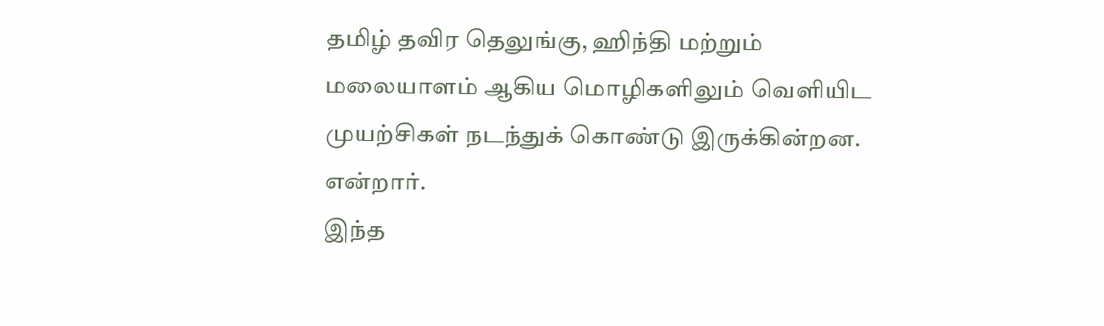தமிழ் தவிர தெலுங்கு, ஹிந்தி மற்றும் மலையாளம் ஆகிய மொழிகளிலும் வெளியிட முயற்சிகள் நடந்துக் கொண்டு இருக்கின்றன. என்றார்.
இந்த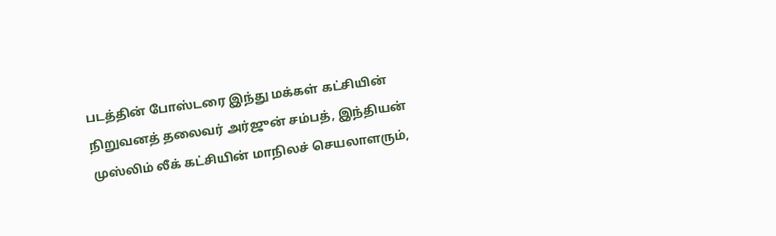படத்தின் போஸ்டரை இந்து மக்கள் கட்சியின் நிறுவனத் தலைவர் அர்ஜுன் சம்பத், இந்தியன் முஸ்லிம் லீக் கட்சியின் மாநிலச் செயலாளரும்,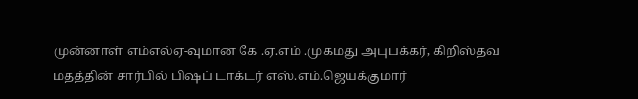முன்னாள் எம்எல்ஏ-வுமான கே .ஏ.எம் .முகமது அபுபக்கர், கிறிஸ்தவ மதத்தின் சார்பில் பிஷப் டாக்டர் எஸ்.எம்.ஜெயக்குமார்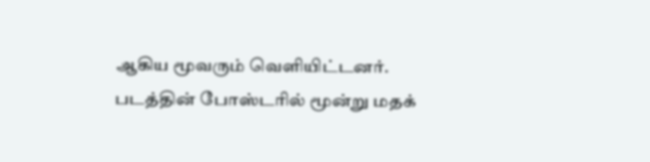ஆகிய மூவரும் வெளியிட்டனர்.
படத்தின் போஸ்டரில் மூன்று மதக்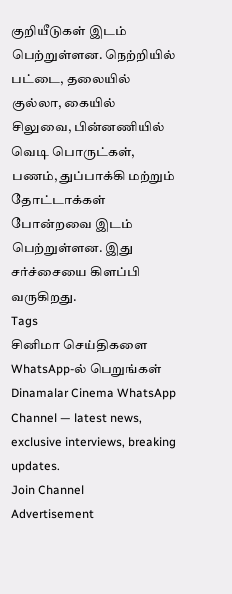குறியீடுகள் இடம் பெற்றுள்ளன. நெற்றியில் பட்டை, தலையில் குல்லா, கையில் சிலுவை, பின்னணியில் வெடி பொருட்கள், பணம், துப்பாக்கி மற்றும் தோட்டாக்கள் போன்றவை இடம் பெற்றுள்ளன. இது சர்ச்சையை கிளப்பி வருகிறது.
Tags
சினிமா செய்திகளை WhatsApp-ல் பெறுங்கள்
Dinamalar Cinema WhatsApp Channel — latest news, exclusive interviews, breaking updates.
Join Channel
Advertisement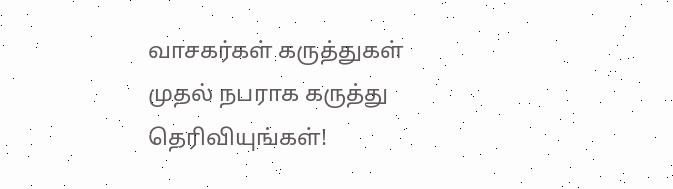வாசகர்கள் கருத்துகள்
முதல் நபராக கருத்து தெரிவியுங்கள்!